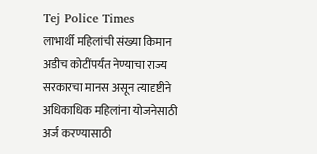Tej Police Times
लाभार्थी महिलांची संख्या किमान अडीच कोटींपर्यंत नेण्याचा राज्य सरकारचा मानस असून त्यादृष्टीने अधिकाधिक महिलांना योजनेसाठी अर्ज करण्यासाठी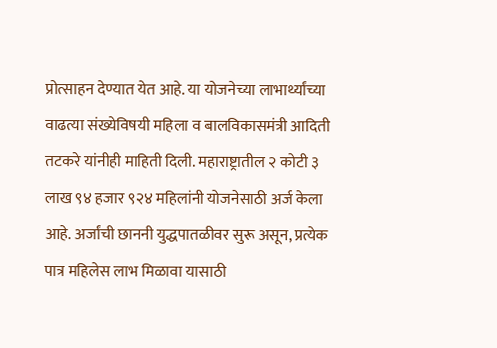प्रोत्साहन देण्यात येत आहे. या योजनेच्या लाभार्थ्यांच्या वाढत्या संख्येविषयी महिला व बालविकासमंत्री आदिती तटकरे यांनीही माहिती दिली. महाराष्ट्रातील २ कोटी ३ लाख ९४ हजार ९२४ महिलांनी योजनेसाठी अर्ज केला आहे. अर्जांची छाननी युद्धपातळीवर सुरू असून, प्रत्येक पात्र महिलेस लाभ मिळावा यासाठी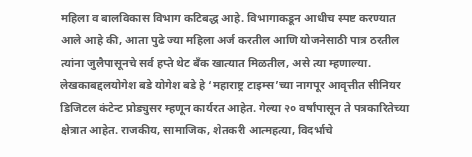महिला व बालविकास विभाग कटिबद्ध आहे. विभागाकडून आधीच स्पष्ट करण्यात आले आहे की, आता पुढे ज्या महिला अर्ज करतील आणि योजनेसाठी पात्र ठरतील त्यांना जुलैपासूनचे सर्व हप्ते थेट बँक खात्यात मिळतील, असे त्या म्हणाल्या.
लेखकाबद्दलयोगेश बडे योगेश बडे हे ‘महाराष्ट्र टाइम्स’च्या नागपूर आवृत्तीत सीनियर डिजिटल कंटेन्ट प्रोड्युसर म्हणून कार्यरत आहेत. गेल्या २० वर्षांपासून ते पत्रकारितेच्या क्षेत्रात आहेत. राजकीय, सामाजिक, शेतकरी आत्महत्या, विदर्भाचे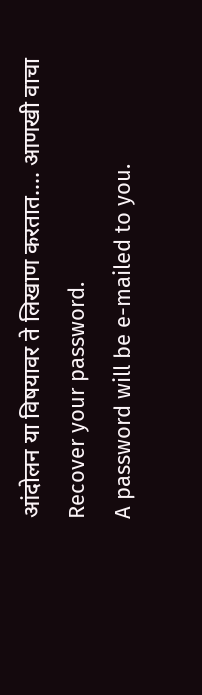आंदोलन या विषयावर ते लिखाण करतात…. आणखी वाचा
Recover your password.
A password will be e-mailed to you.